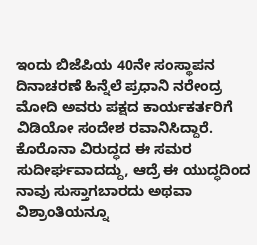ಇಂದು ಬಿಜೆಪಿಯ 40ನೇ ಸಂಸ್ಥಾಪನ ದಿನಾಚರಣೆ ಹಿನ್ನೆಲೆ ಪ್ರಧಾನಿ ನರೇಂದ್ರ ಮೋದಿ ಅವರು ಪಕ್ಷದ ಕಾರ್ಯಕರ್ತರಿಗೆ ವಿಡಿಯೋ ಸಂದೇಶ ರವಾನಿಸಿದ್ದಾರೆ. ಕೊರೊನಾ ವಿರುದ್ಧದ ಈ ಸಮರ ಸುದೀರ್ಘವಾದದ್ದು, ಆದ್ರೆ ಈ ಯುದ್ಧದಿಂದ ನಾವು ಸುಸ್ತಾಗಬಾರದು ಅಥವಾ ವಿಶ್ರಾಂತಿಯನ್ನೂ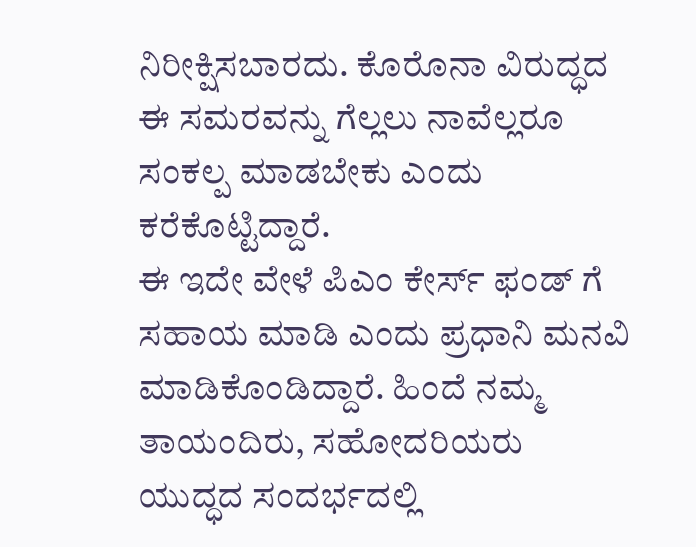ನಿರೀಕ್ಷಿಸಬಾರದು. ಕೊರೊನಾ ವಿರುದ್ಧದ ಈ ಸಮರವನ್ನು ಗೆಲ್ಲಲು ನಾವೆಲ್ಲರೂ ಸಂಕಲ್ಪ ಮಾಡಬೇಕು ಎಂದು ಕರೆಕೊಟ್ಟಿದ್ದಾರೆ.
ಈ ಇದೇ ವೇಳೆ ಪಿಎಂ ಕೇರ್ಸ್ ಫಂಡ್ ಗೆ ಸಹಾಯ ಮಾಡಿ ಎಂದು ಪ್ರಧಾನಿ ಮನವಿ ಮಾಡಿಕೊಂಡಿದ್ದಾರೆ. ಹಿಂದೆ ನಮ್ಮ ತಾಯಂದಿರು, ಸಹೋದರಿಯರು ಯುದ್ಧದ ಸಂದರ್ಭದಲ್ಲಿ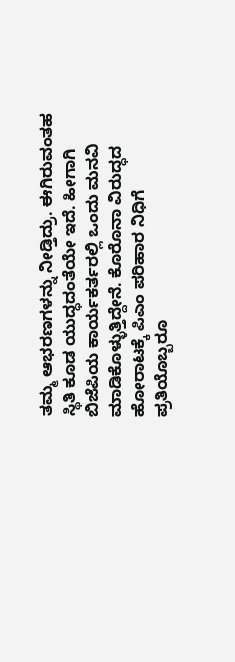ತಮ್ಮ ಆಭರಣಗಳನ್ನು ನೀಡ್ತಿದ್ರು. ಈಗಿರುವಂತಹ ಸ್ಥಿತಿ ಕೂಡ ಯುದ್ಧದಂತೆಯೇ ಇದೆ. ಹೀಗಾಗಿ ಬಿಜೆಪಿಯ ಕಾರ್ಯಕರ್ತರಲ್ಲಿ ಒಂದು ಮನವಿ ಮಾಡಿಕೊಳ್ಳುತ್ತಿದ್ದೇನೆ. ಕೊರೊನಾ ವಿರುದ್ಧದ ಹೋರಾಟಕ್ಕೆ ಪಿಎಂ ಪರಿಹಾರ ನಿಧಿಗೆ ಪ್ರತಿಯೊಬ್ಬರೂ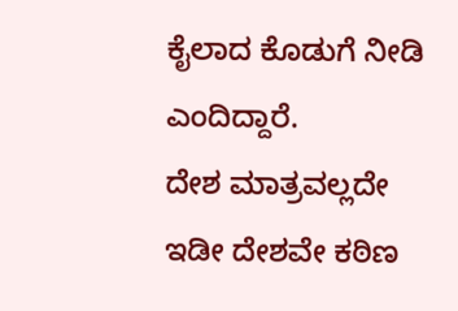ಕೈಲಾದ ಕೊಡುಗೆ ನೀಡಿ ಎಂದಿದ್ದಾರೆ.
ದೇಶ ಮಾತ್ರವಲ್ಲದೇ ಇಡೀ ದೇಶವೇ ಕಠಿಣ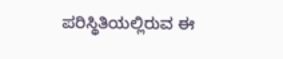ಪರಿಸ್ಥಿತಿಯಲ್ಲಿರುವ ಈ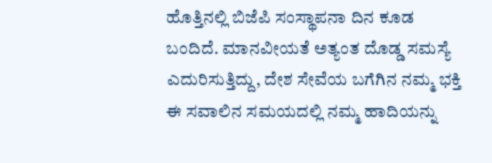ಹೊತ್ತಿನಲ್ಲಿ ಬಿಜೆಪಿ ಸಂಸ್ಥಾಪನಾ ದಿನ ಕೂಡ ಬಂದಿದೆ. ಮಾನವೀಯತೆ ಅತ್ಯಂತ ದೊಡ್ಡ ಸಮಸ್ಯೆ ಎದುರಿಸುತ್ತಿದ್ದು, ದೇಶ ಸೇವೆಯ ಬಗೆಗಿನ ನಮ್ಮ ಭಕ್ತಿ ಈ ಸವಾಲಿನ ಸಮಯದಲ್ಲಿ ನಮ್ಮ ಹಾದಿಯನ್ನು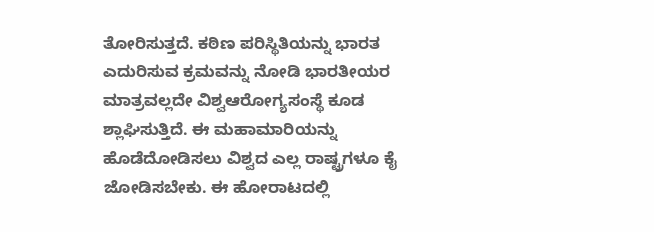ತೋರಿಸುತ್ತದೆ. ಕಠಿಣ ಪರಿಸ್ಥಿತಿಯನ್ನು ಭಾರತ ಎದುರಿಸುವ ಕ್ರಮವನ್ನು ನೋಡಿ ಭಾರತೀಯರ ಮಾತ್ರವಲ್ಲದೇ ವಿಶ್ವಆರೋಗ್ಯಸಂಸ್ಥೆ ಕೂಡ ಶ್ಲಾಘಿಸುತ್ತಿದೆ. ಈ ಮಹಾಮಾರಿಯನ್ನು ಹೊಡೆದೋಡಿಸಲು ವಿಶ್ವದ ಎಲ್ಲ ರಾಷ್ಟ್ರಗಳೂ ಕೈ ಜೋಡಿಸಬೇಕು. ಈ ಹೋರಾಟದಲ್ಲಿ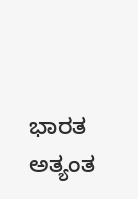ಭಾರತ ಅತ್ಯಂತ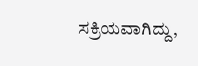ಸಕ್ರಿಯವಾಗಿದ್ದು,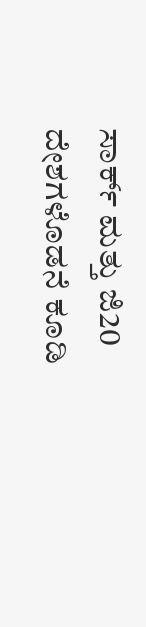ಸಾರ್ಕ್ ಮತ್ತು ಜಿ20 ದೇಶಗಳೊಡನೆ ಕೂಡಿ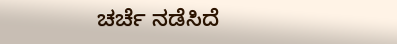ಚರ್ಚೆ ನಡೆಸಿದೆ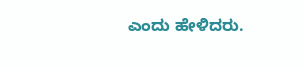ಎಂದು ಹೇಳಿದರು.